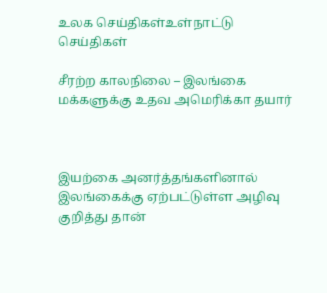உலக செய்திகள்உள்நாட்டு செய்திகள்

சீரற்ற காலநிலை – இலங்கை மக்களுக்கு உதவ அமெரிக்கா தயார்



இயற்கை அனர்த்தங்களினால் இலங்கைக்கு ஏற்பட்டுள்ள அழிவு குறித்து தான்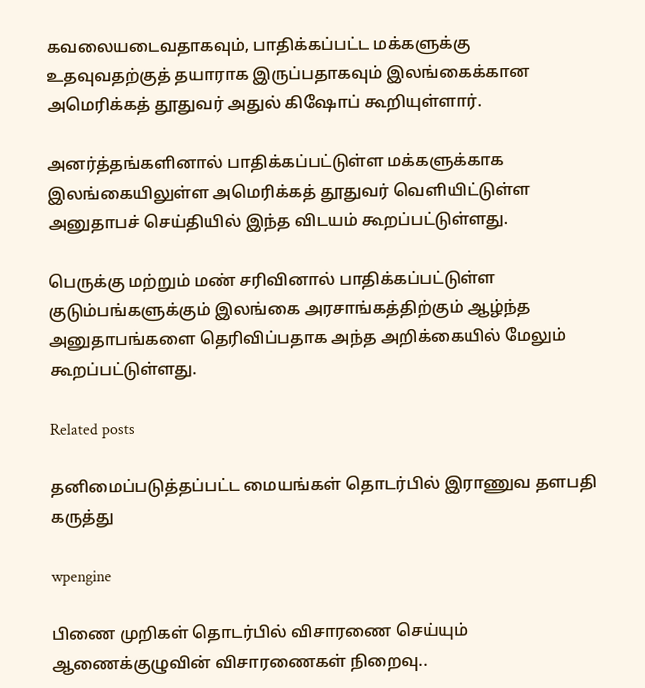கவலையடைவதாகவும், பாதிக்கப்பட்ட மக்களுக்கு உதவுவதற்குத் தயாராக இருப்பதாகவும் இலங்கைக்கான அமெரிக்கத் தூதுவர் அதுல் கிஷோப் கூறியுள்ளார்.

அனர்த்தங்களினால் பாதிக்கப்பட்டுள்ள மக்களுக்காக இலங்கையிலுள்ள அமெரிக்கத் தூதுவர் வௌியிட்டுள்ள அனுதாபச் செய்தியில் இந்த விடயம் கூறப்பட்டுள்ளது.

பெருக்கு மற்றும் மண் சரிவினால் பாதிக்கப்பட்டுள்ள குடும்பங்களுக்கும் இலங்கை அரசாங்கத்திற்கும் ஆழ்ந்த அனுதாபங்களை தெரிவிப்பதாக அந்த அறிக்கையில் மேலும் கூறப்பட்டுள்ளது.

Related posts

தனிமைப்படுத்தப்பட்ட மையங்கள் தொடர்பில் இராணுவ தளபதி கருத்து

wpengine

பிணை முறிகள் தொடர்பில் விசாரணை செய்யும் ஆணைக்குழுவின் விசாரணைகள் நிறைவு..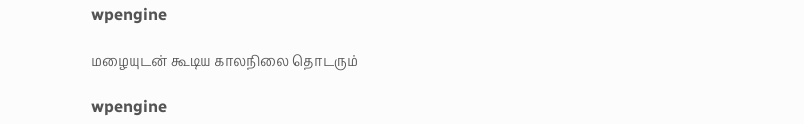wpengine

மழையுடன் கூடிய காலநிலை தொடரும்

wpengine